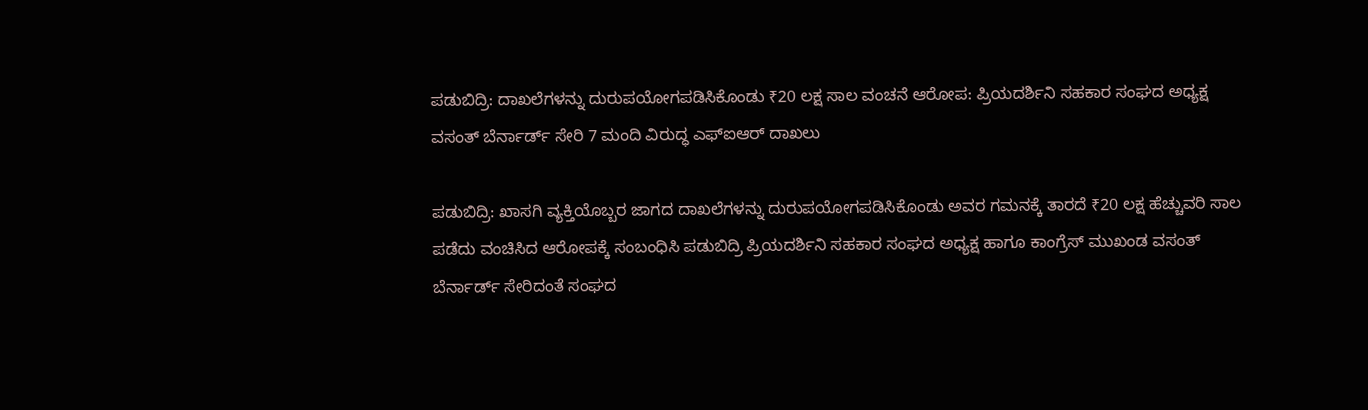ಪಡುಬಿದ್ರಿ: ದಾಖಲೆಗಳನ್ನು ದುರುಪಯೋಗಪಡಿಸಿಕೊಂಡು ₹20 ಲಕ್ಷ ಸಾಲ ವಂಚನೆ ಆರೋಪ: ಪ್ರಿಯದರ್ಶಿನಿ ಸಹಕಾರ ಸಂಘದ ಅಧ್ಯಕ್ಷ ವಸಂತ್ ಬೆರ್ನಾರ್ಡ್ ಸೇರಿ 7 ಮಂದಿ ವಿರುದ್ಧ ಎಫ್ಐಆರ್ ದಾಖಲು

ಪಡುಬಿದ್ರಿ: ಖಾಸಗಿ ವ್ಯಕ್ತಿಯೊಬ್ಬರ ಜಾಗದ ದಾಖಲೆಗಳನ್ನು ದುರುಪಯೋಗಪಡಿಸಿಕೊಂಡು ಅವರ ಗಮನಕ್ಕೆ ತಾರದೆ ₹20 ಲಕ್ಷ ಹೆಚ್ಚುವರಿ ಸಾಲ ಪಡೆದು ವಂಚಿಸಿದ ಆರೋಪಕ್ಕೆ ಸಂಬಂಧಿಸಿ ಪಡುಬಿದ್ರಿ ಪ್ರಿಯದರ್ಶಿನಿ ಸಹಕಾರ ಸಂಘದ ಅಧ್ಯಕ್ಷ ಹಾಗೂ ಕಾಂಗ್ರೆಸ್ ಮುಖಂಡ ವಸಂತ್ ಬೆರ್ನಾರ್ಡ್ ಸೇರಿದಂತೆ ಸಂಘದ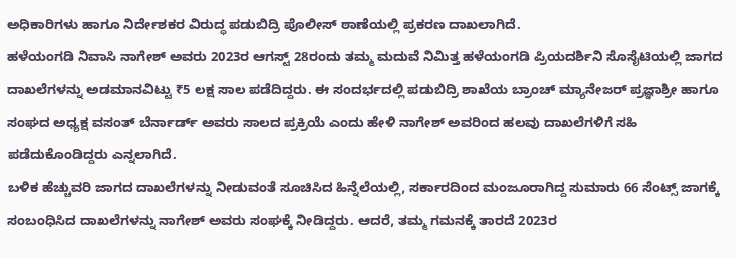ಅಧಿಕಾರಿಗಳು ಹಾಗೂ ನಿರ್ದೇಶಕರ ವಿರುದ್ಧ ಪಡುಬಿದ್ರಿ ಪೊಲೀಸ್ ಠಾಣೆಯಲ್ಲಿ ಪ್ರಕರಣ ದಾಖಲಾಗಿದೆ.
ಹಳೆಯಂಗಡಿ ನಿವಾಸಿ ನಾಗೇಶ್ ಅವರು 2023ರ ಆಗಸ್ಟ್ 28ರಂದು ತಮ್ಮ ಮದುವೆ ನಿಮಿತ್ತ ಹಳೆಯಂಗಡಿ ಪ್ರಿಯದರ್ಶಿನಿ ಸೊಸೈಟಿಯಲ್ಲಿ ಜಾಗದ ದಾಖಲೆಗಳನ್ನು ಅಡಮಾನವಿಟ್ಟು ₹5 ಲಕ್ಷ ಸಾಲ ಪಡೆದಿದ್ದರು. ಈ ಸಂದರ್ಭದಲ್ಲಿ ಪಡುಬಿದ್ರಿ ಶಾಖೆಯ ಬ್ರಾಂಚ್ ಮ್ಯಾನೇಜರ್ ಪ್ರಜ್ಞಾಶ್ರೀ ಹಾಗೂ ಸಂಘದ ಅಧ್ಯಕ್ಷ ವಸಂತ್ ಬೆರ್ನಾರ್ಡ್ ಅವರು ಸಾಲದ ಪ್ರಕ್ರಿಯೆ ಎಂದು ಹೇಳಿ ನಾಗೇಶ್ ಅವರಿಂದ ಹಲವು ದಾಖಲೆಗಳಿಗೆ ಸಹಿ ಪಡೆದುಕೊಂಡಿದ್ದರು ಎನ್ನಲಾಗಿದೆ.
ಬಳಿಕ ಹೆಚ್ಚುವರಿ ಜಾಗದ ದಾಖಲೆಗಳನ್ನು ನೀಡುವಂತೆ ಸೂಚಿಸಿದ ಹಿನ್ನೆಲೆಯಲ್ಲಿ, ಸರ್ಕಾರದಿಂದ ಮಂಜೂರಾಗಿದ್ದ ಸುಮಾರು 66 ಸೆಂಟ್ಸ್ ಜಾಗಕ್ಕೆ ಸಂಬಂಧಿಸಿದ ದಾಖಲೆಗಳನ್ನು ನಾಗೇಶ್ ಅವರು ಸಂಘಕ್ಕೆ ನೀಡಿದ್ದರು. ಆದರೆ, ತಮ್ಮ ಗಮನಕ್ಕೆ ತಾರದೆ 2023ರ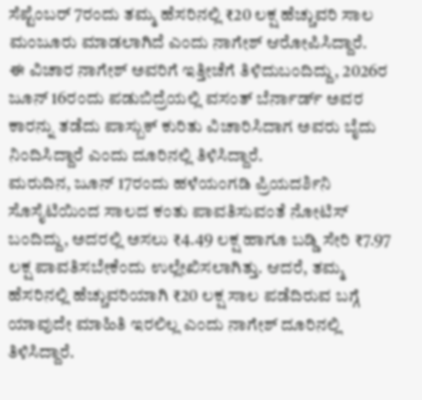ಸೆಪ್ಟೆಂಬರ್ 7ರಂದು ತಮ್ಮ ಹೆಸರಿನಲ್ಲಿ ₹20 ಲಕ್ಷ ಹೆಚ್ಚುವರಿ ಸಾಲ ಮಂಜೂರು ಮಾಡಲಾಗಿದೆ ಎಂದು ನಾಗೇಶ್ ಆರೋಪಿಸಿದ್ದಾರೆ.
ಈ ವಿಚಾರ ನಾಗೇಶ್ ಅವರಿಗೆ ಇತ್ತೀಚೆಗೆ ತಿಳಿದುಬಂದಿದ್ದು, 2026ರ ಜೂನ್ 16ರಂದು ಪಡುಬಿದ್ರೆಯಲ್ಲಿ ವಸಂತ್ ಬೆರ್ನಾರ್ಡ್ ಅವರ ಕಾರನ್ನು ತಡೆದು ಪಾಸ್ಬುಕ್ ಕುರಿತು ವಿಚಾರಿಸಿದಾಗ ಅವರು ಬೈದು ನಿಂದಿಸಿದ್ದಾರೆ ಎಂದು ದೂರಿನಲ್ಲಿ ತಿಳಿಸಿದ್ದಾರೆ.
ಮರುದಿನ, ಜೂನ್ 17ರಂದು ಹಳೆಯಂಗಡಿ ಪ್ರಿಯದರ್ಶಿನಿ ಸೊಸೈಟಿಯಿಂದ ಸಾಲದ ಕಂತು ಪಾವತಿಸುವಂತೆ ನೋಟಿಸ್ ಬಂದಿದ್ದು, ಅದರಲ್ಲಿ ಅಸಲು ₹4.49 ಲಕ್ಷ ಹಾಗೂ ಬಡ್ಡಿ ಸೇರಿ ₹7.97 ಲಕ್ಷ ಪಾವತಿಸಬೇಕೆಂದು ಉಲ್ಲೇಖಿಸಲಾಗಿತ್ತು. ಆದರೆ, ತಮ್ಮ ಹೆಸರಿನಲ್ಲಿ ಹೆಚ್ಚುವರಿಯಾಗಿ ₹20 ಲಕ್ಷ ಸಾಲ ಪಡೆದಿರುವ ಬಗ್ಗೆ ಯಾವುದೇ ಮಾಹಿತಿ ಇರಲಿಲ್ಲ ಎಂದು ನಾಗೇಶ್ ದೂರಿನಲ್ಲಿ ತಿಳಿಸಿದ್ದಾರೆ.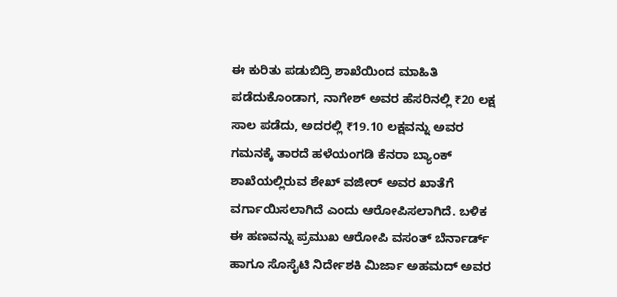ಈ ಕುರಿತು ಪಡುಬಿದ್ರಿ ಶಾಖೆಯಿಂದ ಮಾಹಿತಿ ಪಡೆದುಕೊಂಡಾಗ, ನಾಗೇಶ್ ಅವರ ಹೆಸರಿನಲ್ಲಿ ₹20 ಲಕ್ಷ ಸಾಲ ಪಡೆದು, ಅದರಲ್ಲಿ ₹19.10 ಲಕ್ಷವನ್ನು ಅವರ ಗಮನಕ್ಕೆ ತಾರದೆ ಹಳೆಯಂಗಡಿ ಕೆನರಾ ಬ್ಯಾಂಕ್ ಶಾಖೆಯಲ್ಲಿರುವ ಶೇಖ್ ವಜೀರ್ ಅವರ ಖಾತೆಗೆ ವರ್ಗಾಯಿಸಲಾಗಿದೆ ಎಂದು ಆರೋಪಿಸಲಾಗಿದೆ. ಬಳಿಕ ಈ ಹಣವನ್ನು ಪ್ರಮುಖ ಆರೋಪಿ ವಸಂತ್ ಬೆರ್ನಾರ್ಡ್ ಹಾಗೂ ಸೊಸೈಟಿ ನಿರ್ದೇಶಕಿ ಮಿರ್ಜಾ ಅಹಮದ್ ಅವರ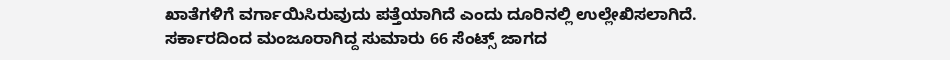ಖಾತೆಗಳಿಗೆ ವರ್ಗಾಯಿಸಿರುವುದು ಪತ್ತೆಯಾಗಿದೆ ಎಂದು ದೂರಿನಲ್ಲಿ ಉಲ್ಲೇಖಿಸಲಾಗಿದೆ.
ಸರ್ಕಾರದಿಂದ ಮಂಜೂರಾಗಿದ್ದ ಸುಮಾರು 66 ಸೆಂಟ್ಸ್ ಜಾಗದ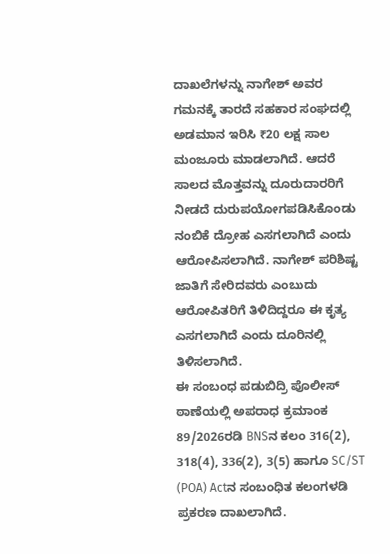ದಾಖಲೆಗಳನ್ನು ನಾಗೇಶ್ ಅವರ ಗಮನಕ್ಕೆ ತಾರದೆ ಸಹಕಾರ ಸಂಘದಲ್ಲಿ ಅಡಮಾನ ಇರಿಸಿ ₹20 ಲಕ್ಷ ಸಾಲ ಮಂಜೂರು ಮಾಡಲಾಗಿದೆ. ಆದರೆ ಸಾಲದ ಮೊತ್ತವನ್ನು ದೂರುದಾರರಿಗೆ ನೀಡದೆ ದುರುಪಯೋಗಪಡಿಸಿಕೊಂಡು ನಂಬಿಕೆ ದ್ರೋಹ ಎಸಗಲಾಗಿದೆ ಎಂದು ಆರೋಪಿಸಲಾಗಿದೆ. ನಾಗೇಶ್ ಪರಿಶಿಷ್ಟ ಜಾತಿಗೆ ಸೇರಿದವರು ಎಂಬುದು ಆರೋಪಿತರಿಗೆ ತಿಳಿದಿದ್ದರೂ ಈ ಕೃತ್ಯ ಎಸಗಲಾಗಿದೆ ಎಂದು ದೂರಿನಲ್ಲಿ ತಿಳಿಸಲಾಗಿದೆ.
ಈ ಸಂಬಂಧ ಪಡುಬಿದ್ರಿ ಪೊಲೀಸ್ ಠಾಣೆಯಲ್ಲಿ ಅಪರಾಧ ಕ್ರಮಾಂಕ 89/2026ರಡಿ BNSನ ಕಲಂ 316(2), 318(4), 336(2), 3(5) ಹಾಗೂ SC/ST (POA) Actನ ಸಂಬಂಧಿತ ಕಲಂಗಳಡಿ ಪ್ರಕರಣ ದಾಖಲಾಗಿದೆ.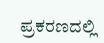ಪ್ರಕರಣದಲ್ಲಿ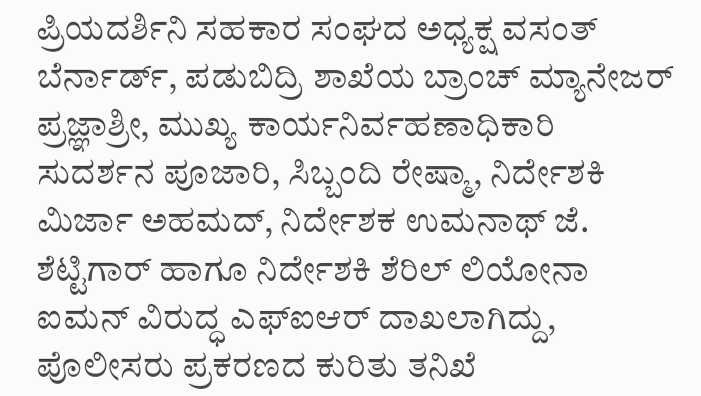ಪ್ರಿಯದರ್ಶಿನಿ ಸಹಕಾರ ಸಂಘದ ಅಧ್ಯಕ್ಷ ವಸಂತ್ ಬೆರ್ನಾರ್ಡ್, ಪಡುಬಿದ್ರಿ ಶಾಖೆಯ ಬ್ರಾಂಚ್ ಮ್ಯಾನೇಜರ್ ಪ್ರಜ್ಞಾಶ್ರೀ, ಮುಖ್ಯ ಕಾರ್ಯನಿರ್ವಹಣಾಧಿಕಾರಿ ಸುದರ್ಶನ ಪೂಜಾರಿ, ಸಿಬ್ಬಂದಿ ರೇಷ್ಮಾ, ನಿರ್ದೇಶಕಿ ಮಿರ್ಜಾ ಅಹಮದ್, ನಿರ್ದೇಶಕ ಉಮನಾಥ್ ಜೆ. ಶೆಟ್ಟಿಗಾರ್ ಹಾಗೂ ನಿರ್ದೇಶಕಿ ಶೆರಿಲ್ ಲಿಯೋನಾ ಐಮನ್ ವಿರುದ್ಧ ಎಫ್ಐಆರ್ ದಾಖಲಾಗಿದ್ದು, ಪೊಲೀಸರು ಪ್ರಕರಣದ ಕುರಿತು ತನಿಖೆ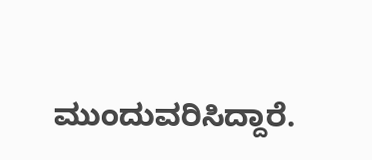ಮುಂದುವರಿಸಿದ್ದಾರೆ.